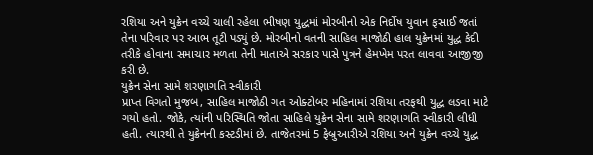રશિયા અને યુક્રેન વચ્ચે ચાલી રહેલા ભીષણ યુદ્ધમાં મોરબીનો એક નિર્દોષ યુવાન ફસાઈ જતાં તેના પરિવાર પર આભ તૂટી પડ્યું છે. મોરબીનો વતની સાહિલ માજોઠી હાલ યુક્રેનમાં યુદ્ધ કેદી તરીકે હોવાના સમાચાર મળતા તેની માતાએ સરકાર પાસે પુત્રને હેમખેમ પરત લાવવા આજીજી કરી છે.
યુક્રેન સેના સામે શરણાગતિ સ્વીકારી
પ્રાપ્ત વિગતો મુજબ, સાહિલ માજોઠી ગત ઓક્ટોબર મહિનામાં રશિયા તરફથી યુદ્ધ લડવા માટે ગયો હતો. જોકે, ત્યાંની પરિસ્થિતિ જોતા સાહિલે યુક્રેન સેના સામે શરણાગતિ સ્વીકારી લીધી હતી. ત્યારથી તે યુક્રેનની કસ્ટડીમાં છે. તાજેતરમાં 5 ફેબ્રુઆરીએ રશિયા અને યુક્રેન વચ્ચે યુદ્ધ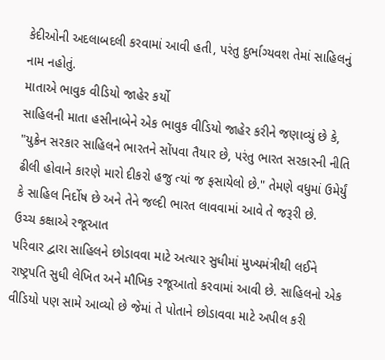કેદીઓની અદલાબદલી કરવામાં આવી હતી, પરંતુ દુર્ભાગ્યવશ તેમાં સાહિલનું નામ નહોતું.
માતાએ ભાવુક વીડિયો જાહેર કર્યો
સાહિલની માતા હસીનાબેને એક ભાવુક વીડિયો જાહેર કરીને જણાવ્યું છે કે, "યુક્રેન સરકાર સાહિલને ભારતને સોંપવા તૈયાર છે, પરંતુ ભારત સરકારની નીતિ ઢીલી હોવાને કારણે મારો દીકરો હજુ ત્યાં જ ફસાયેલો છે." તેમણે વધુમાં ઉમેર્યું કે સાહિલ નિર્દોષ છે અને તેને જલ્દી ભારત લાવવામાં આવે તે જરૂરી છે.
ઉચ્ચ કક્ષાએ રજૂઆત
પરિવાર દ્વારા સાહિલને છોડાવવા માટે અત્યાર સુધીમાં મુખ્યમંત્રીથી લઈને રાષ્ટ્રપતિ સુધી લેખિત અને મૌખિક રજૂઆતો કરવામાં આવી છે. સાહિલનો એક વીડિયો પણ સામે આવ્યો છે જેમાં તે પોતાને છોડાવવા માટે અપીલ કરી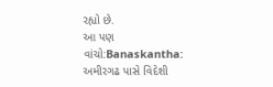રહ્યો છે.
આ પણ વાંચો:Banaskantha: અમીરગઢ પાસે વિદેશી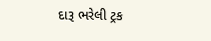દારૂ ભરેલી ટ્રક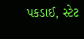પકડાઈ, સ્ટેટ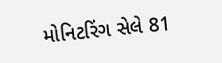મોનિટરિંગ સેલે 81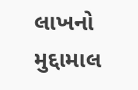લાખનો મુદ્દામાલ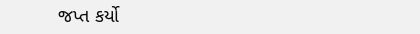જપ્ત કર્યો